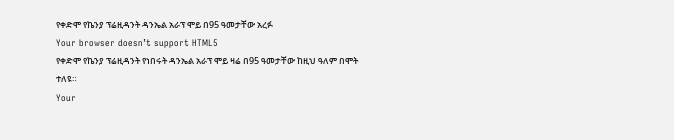የቀድሞ የኬንያ ፕሬዚዳንት ዳንኤል አራፕ ሞይ በ95 ዓመታቸው አረፉ
Your browser doesn’t support HTML5
የቀድሞ የኬንያ ፕሬዚዳንት የነበሩት ዳንኤል አራፕ ሞይ ዛሬ በ95 ዓመታቸው ከዚህ ዓለም በሞት ተለዩ።
Your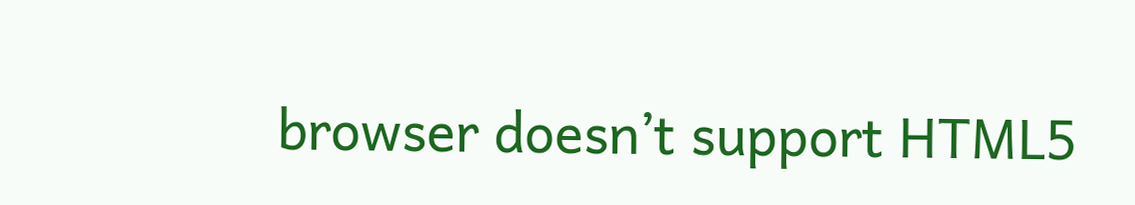browser doesn’t support HTML5